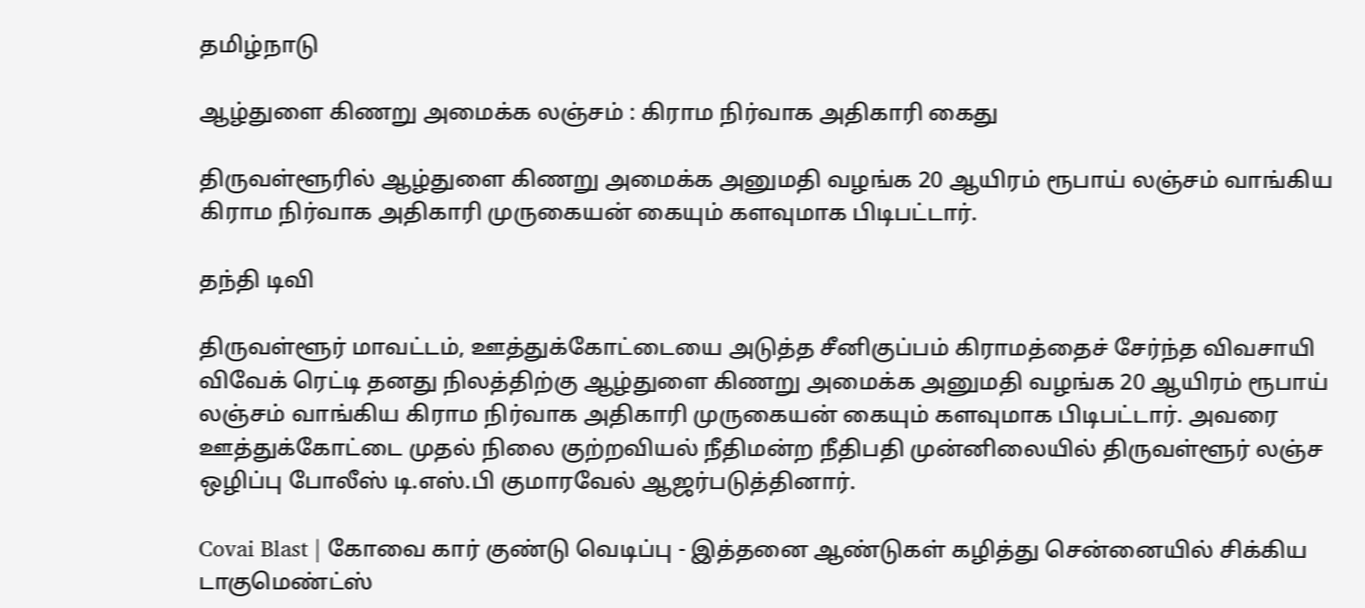தமிழ்நாடு

ஆழ்துளை கிணறு அமைக்க லஞ்சம் : கிராம நிர்வாக அதிகாரி கைது

திருவள்ளூரில் ஆழ்துளை கிணறு அமைக்க அனுமதி வழங்க 20 ஆயிரம் ரூபாய் லஞ்சம் வாங்கிய கிராம நிர்வாக அதிகாரி முருகையன் கையும் களவுமாக பிடிபட்டார்.

தந்தி டிவி

திருவள்ளூர் மாவட்டம், ஊத்துக்கோட்டையை அடுத்த சீனிகுப்பம் கிராமத்தைச் சேர்ந்த விவசாயி விவேக் ரெட்டி தனது நிலத்திற்கு ஆழ்துளை கிணறு அமைக்க அனுமதி வழங்க 20 ஆயிரம் ரூபாய் லஞ்சம் வாங்கிய கிராம நிர்வாக அதிகாரி முருகையன் கையும் களவுமாக பிடிபட்டார். அவரை ஊத்துக்கோட்டை முதல் நிலை குற்றவியல் நீதிமன்ற நீதிபதி முன்னிலையில் திருவள்ளூர் லஞ்ச ஒழிப்பு போலீஸ் டி.எஸ்.பி குமாரவேல் ஆஜர்படுத்தினார்.

Covai Blast | கோவை கார் குண்டு வெடிப்பு - இத்தனை ஆண்டுகள் கழித்து சென்னையில் சிக்கிய டாகுமெண்ட்ஸ்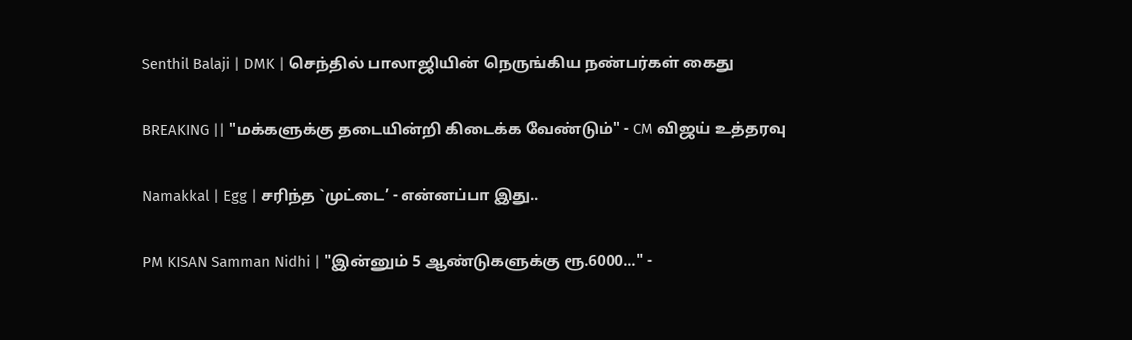Senthil Balaji | DMK | செந்தில் பாலாஜியின் நெருங்கிய நண்பர்கள் கைது

BREAKING || "மக்களுக்கு தடையின்றி கிடைக்க வேண்டும்" - CM விஜய் உத்தரவு

Namakkal | Egg | சரிந்த `முட்டை’ - என்னப்பா இது..

PM KISAN Samman Nidhi | "இன்னும் 5 ஆண்டுகளுக்கு ரூ.6000..." -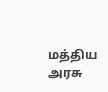மத்திய அரசு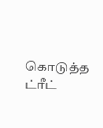கொடுத்த ட்ரீட்